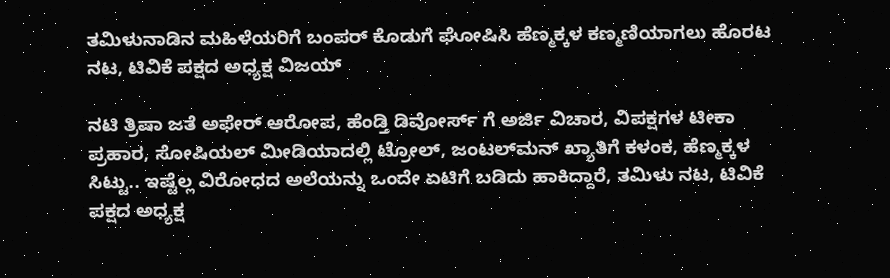ತಮಿಳುನಾಡಿನ ಮಹಿಳೆಯರಿಗೆ ಬಂಪರ್‌ ಕೊಡುಗೆ ಘೋಷಿಸಿ ಹೆಣ್ಮಕ್ಕಳ ಕಣ್ಮಣಿಯಾಗಲು ಹೊರಟ ನಟ, ಟಿವಿಕೆ ಪಕ್ಷದ ಅಧ್ಯಕ್ಷ ವಿಜಯ್

ನಟಿ ತ್ರಿಷಾ ಜತೆ ಅಫೇರ್‌ ಆರೋಪ, ಹೆಂಡ್ತಿ ಡಿವೋರ್ಸ್‌ ಗೆ ಅರ್ಜಿ ವಿಚಾರ, ವಿಪಕ್ಷಗಳ ಟೀಕಾ ಪ್ರಹಾರ, ಸೋಷಿಯಲ್‌ ಮೀಡಿಯಾದಲ್ಲಿ ಟ್ರೋಲ್‌, ಜಂಟಲ್‌ಮನ್‌ ಖ್ಯಾತಿಗೆ ಕಳಂಕ, ಹೆಣ್ಮಕ್ಕಳ ಸಿಟ್ಟು.. ಇಷ್ಟೆಲ್ಲ ವಿರೋಧದ ಅಲೆಯನ್ನು ಒಂದೇ ಏಟಿಗೆ ಬಡಿದು ಹಾಕಿದ್ದಾರೆ, ತಮಿಳು ನಟ, ಟಿವಿಕೆ ಪಕ್ಷದ ಅಧ್ಯಕ್ಷ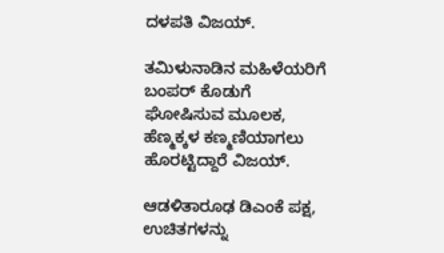ದಳಪತಿ ವಿಜಯ್‌.

ತಮಿಳುನಾಡಿನ ಮಹಿಳೆಯರಿಗೆ ಬಂಪರ್‌ ಕೊಡುಗೆ ಘೋಷಿಸುವ ಮೂಲಕ, ಹೆಣ್ಮಕ್ಕಳ ಕಣ್ಮಣಿಯಾಗಲು ಹೊರಟ್ಟಿದ್ದಾರೆ‌ ವಿಜಯ್.

ಆಡಳಿತಾರೂಢ ಡಿಎಂಕೆ ಪಕ್ಷ, ಉಚಿತಗಳನ್ನು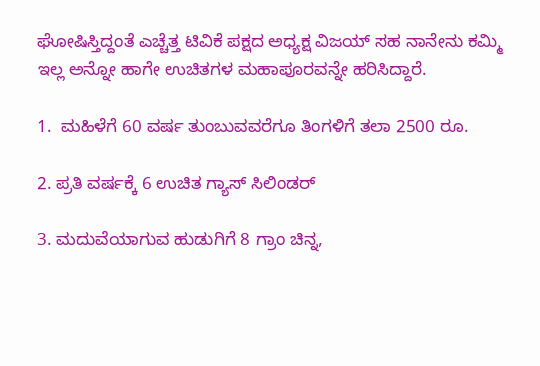ಘೋಷಿಸ್ತಿದ್ದಂತೆ ಎಚ್ಚೆತ್ತ ಟಿವಿಕೆ ಪಕ್ಷದ ಅಧ್ಯಕ್ಷ ವಿಜಯ್‌ ಸಹ ನಾನೇನು ಕಮ್ಮಿ ಇಲ್ಲ ಅನ್ನೋ ಹಾಗೇ ಉಚಿತಗಳ ಮಹಾಪೂರವನ್ನೇ ಹರಿಸಿದ್ದಾರೆ.

1.  ಮಹಿಳೆಗೆ 60 ವರ್ಷ ತುಂಬುವವರೆಗೂ ತಿಂಗಳಿಗೆ ತಲಾ 2500 ರೂ.

2. ಪ್ರತಿ ವರ್ಷಕ್ಕೆ 6 ಉಚಿತ ಗ್ಯಾಸ್‌ ಸಿಲಿಂಡರ್‌

3. ಮದುವೆಯಾಗುವ ಹುಡುಗಿಗೆ 8 ಗ್ರಾಂ ಚಿನ್ನ,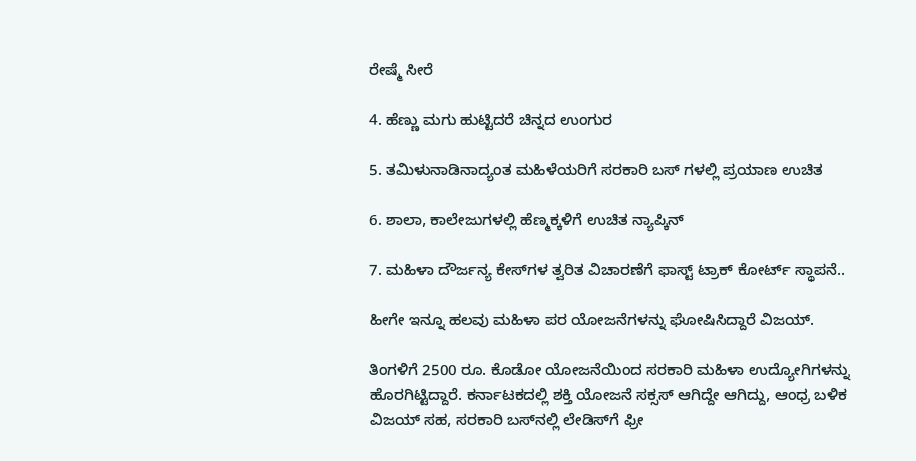ರೇಷ್ಮೆ ಸೀರೆ

4. ಹೆಣ್ಣು ಮಗು ಹುಟ್ಟಿದರೆ ಚಿನ್ನದ ಉಂಗುರ

5. ತಮಿಳುನಾಡಿನಾದ್ಯಂತ ಮಹಿಳೆಯರಿಗೆ ಸರಕಾರಿ ಬಸ್‌ ಗಳಲ್ಲಿ ಪ್ರಯಾಣ ಉಚಿತ

6. ಶಾಲಾ, ಕಾಲೇಜುಗಳಲ್ಲಿ ಹೆಣ್ಮಕ್ಕಳಿಗೆ ಉಚಿತ ನ್ಯಾಪ್ಕಿನ್‌

7. ಮಹಿಳಾ ದೌರ್ಜನ್ಯ ಕೇಸ್‌ಗಳ ತ್ವರಿತ ವಿಚಾರಣೆಗೆ ಫಾಸ್ಟ್‌ ಟ್ರಾಕ್‌ ಕೋರ್ಟ್‌ ಸ್ಥಾಪನೆ..

ಹೀಗೇ ಇನ್ನೂ ಹಲವು ಮಹಿಳಾ ಪರ ಯೋಜನೆಗಳನ್ನು ಘೋಷಿಸಿದ್ದಾರೆ ವಿಜಯ್‌.

ತಿಂಗಳಿಗೆ 2500 ರೂ. ಕೊಡೋ ಯೋಜನೆಯಿಂದ ಸರಕಾರಿ ಮಹಿಳಾ ಉದ್ಯೋಗಿಗಳನ್ನು ಹೊರಗಿಟ್ಟಿದ್ದಾರೆ. ಕರ್ನಾಟಕದಲ್ಲಿ ಶಕ್ತಿ ಯೋಜನೆ ಸಕ್ಸಸ್‌ ಆಗಿದ್ದೇ ಆಗಿದ್ದು, ಆಂಧ್ರ ಬಳಿಕ ವಿಜಯ್‌ ಸಹ, ಸರಕಾರಿ ಬಸ್‌ನಲ್ಲಿ ಲೇಡಿಸ್‌ಗೆ ಫ್ರೀ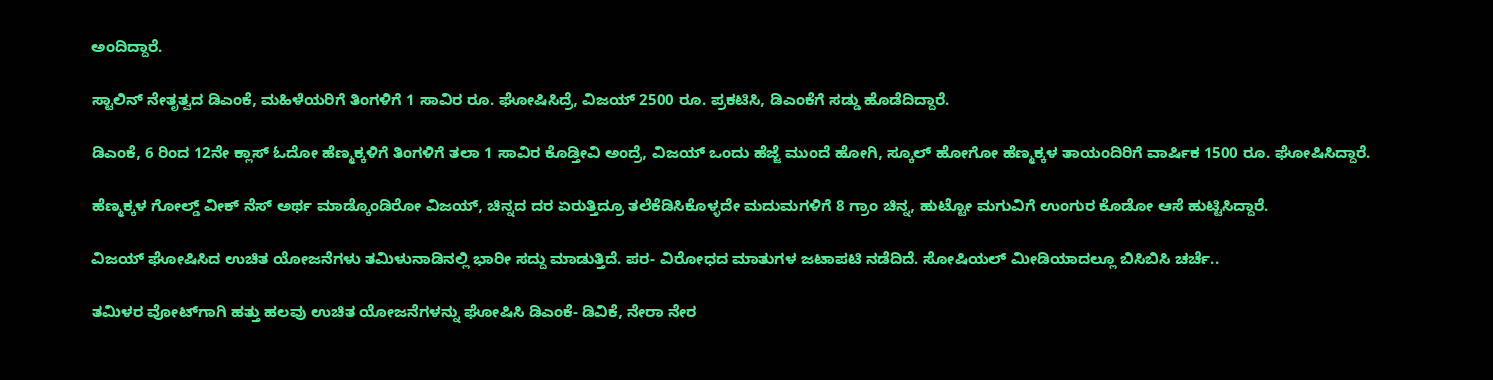ಅಂದಿದ್ದಾರೆ.

ಸ್ಟಾಲಿನ್‌ ನೇತೃತ್ವದ ಡಿಎಂಕೆ, ಮಹಿಳೆಯರಿಗೆ ತಿಂಗಳಿಗೆ 1 ಸಾವಿರ ರೂ. ಘೋಷಿಸಿದ್ರೆ, ವಿಜಯ್‌ 2500 ರೂ. ಪ್ರಕಟಿಸಿ, ಡಿಎಂಕೆಗೆ ಸಡ್ಡು ಹೊಡೆದಿದ್ದಾರೆ.

ಡಿಎಂಕೆ, 6 ರಿಂದ 12ನೇ ಕ್ಲಾಸ್‌ ಓದೋ ಹೆಣ್ಮಕ್ಕಳಿಗೆ ತಿಂಗಳಿಗೆ ತಲಾ 1 ಸಾವಿರ ಕೊಡ್ತೀವಿ ಅಂದ್ರೆ, ವಿಜಯ್ ಒಂದು ಹೆಜ್ಜೆ ಮುಂದೆ ಹೋಗಿ, ಸ್ಕೂಲ್ ಹೋಗೋ ಹೆಣ್ಮಕ್ಕಳ ತಾಯಂದಿರಿಗೆ ವಾರ್ಷಿಕ 1500 ರೂ. ಘೋಷಿಸಿದ್ದಾರೆ.

ಹೆಣ್ಮಕ್ಕಳ ಗೋಲ್ಡ್‌ ವೀಕ್ ನೆಸ್ ಅರ್ಥ ಮಾಡ್ಕೊಂಡಿರೋ ವಿಜಯ್, ಚಿನ್ನದ ದರ ಏರುತ್ತಿದ್ರೂ ತಲೆಕೆಡಿಸಿಕೊಳ್ಳದೇ ಮದುಮಗಳಿಗೆ 8 ಗ್ರಾಂ ಚಿನ್ನ, ಹುಟ್ಟೋ ಮಗುವಿಗೆ ಉಂಗುರ ಕೊಡೋ ಆಸೆ ಹುಟ್ಟಿಸಿದ್ದಾರೆ.

ವಿಜಯ್‌ ಘೋಷಿಸಿದ ಉಚಿತ ಯೋಜನೆಗಳು ತಮಿಳುನಾಡಿನಲ್ಲಿ ಭಾರೀ‌ ಸದ್ದು ಮಾಡುತ್ತಿದೆ. ಪರ- ವಿರೋಧದ ಮಾತುಗಳ ಜಟಾಪಟಿ ನಡೆದಿದೆ. ಸೋಷಿಯಲ್ ಮೀಡಿಯಾದಲ್ಲೂ ಬಿಸಿಬಿಸಿ ಚರ್ಚೆ..

ತಮಿಳರ ವೋಟ್‌ಗಾಗಿ ಹತ್ತು ಹಲವು ಉಚಿತ ಯೋಜನೆಗಳನ್ನು ಘೋಷಿಸಿ ಡಿಎಂಕೆ- ಡಿವಿಕೆ, ನೇರಾ ನೇರ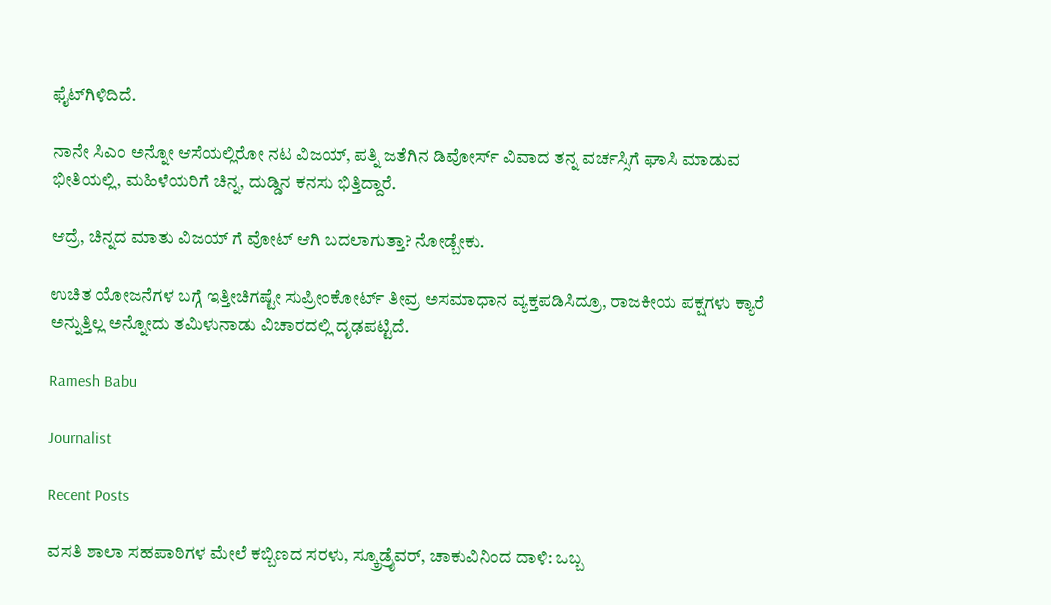ಫೈಟ್‌ಗಿಳಿದಿದೆ.

ನಾನೇ ಸಿಎಂ ಅನ್ನೋ ಆಸೆಯಲ್ಲಿರೋ ನಟ ವಿಜಯ್‌, ಪತ್ನಿ ಜತೆಗಿನ ಡಿವೋರ್ಸ್‌ ವಿವಾದ ತನ್ನ ವರ್ಚಸ್ಸಿಗೆ ಘಾಸಿ ಮಾಡುವ ಭೀತಿಯಲ್ಲಿ, ಮಹಿಳೆಯರಿಗೆ ಚಿನ್ನ, ದುಡ್ಡಿನ ಕನಸು ಭಿತ್ತಿದ್ದಾರೆ.

ಆದ್ರೆ, ಚಿನ್ನದ ಮಾತು ವಿಜಯ್ ಗೆ ವೋಟ್‌ ಆಗಿ ಬದಲಾಗುತ್ತಾ? ನೋಡ್ಬೇಕು.

ಉಚಿತ ಯೋಜನೆಗಳ ಬಗ್ಗೆ ಇತ್ತೀಚಿಗಷ್ಟೇ ಸುಪ್ರೀಂಕೋರ್ಟ್‌ ತೀವ್ರ ಅಸಮಾಧಾನ ವ್ಯಕ್ತಪಡಿಸಿದ್ರೂ, ರಾಜಕೀಯ ಪಕ್ಷಗಳು ಕ್ಯಾರೆ ಅನ್ನುತ್ತಿಲ್ಲ ಅನ್ನೋದು ತಮಿಳುನಾಡು ವಿಚಾರದಲ್ಲಿ ದೃಢಪಟ್ಟಿದೆ.

Ramesh Babu

Journalist

Recent Posts

ವಸತಿ ಶಾಲಾ ಸಹಪಾಠಿಗಳ ಮೇಲೆ ಕಬ್ಬಿಣದ ಸರಳು, ಸ್ಕ್ರೂಡ್ರೈವರ್‌, ಚಾಕುವಿನಿಂದ ದಾಳಿ: ಒಬ್ಬ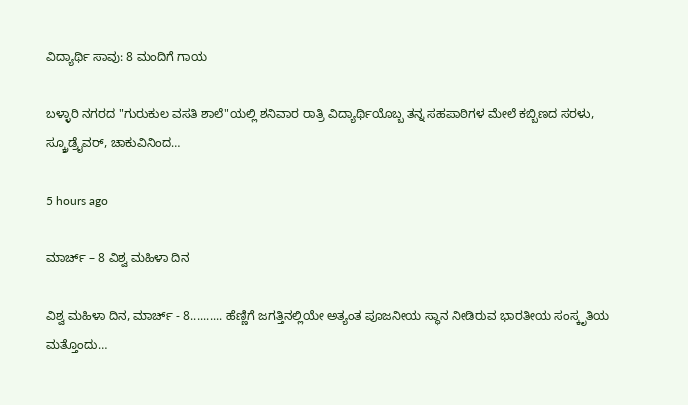ವಿದ್ಯಾರ್ಥಿ ಸಾವು: 8 ಮಂದಿಗೆ ಗಾಯ

ಬಳ್ಳಾರಿ ನಗರದ "ಗುರುಕುಲ ವಸತಿ ಶಾಲೆ"ಯಲ್ಲಿ ಶನಿವಾರ ರಾತ್ರಿ ವಿದ್ಯಾರ್ಥಿಯೊಬ್ಬ ತನ್ನ ಸಹಪಾಠಿಗಳ ಮೇಲೆ ಕಬ್ಬಿಣದ ಸರಳು, ಸ್ಕ್ರೂಡ್ರೈವರ್‌, ಚಾಕುವಿನಿಂದ…

5 hours ago

ಮಾರ್ಚ್ – 8 ವಿಶ್ವ ಮಹಿಳಾ ದಿನ

ವಿಶ್ವ ಮಹಿಳಾ ದಿನ, ಮಾರ್ಚ್ - 8.......... ಹೆಣ್ಣಿಗೆ ಜಗತ್ತಿನಲ್ಲಿಯೇ ಅತ್ಯಂತ ಪೂಜನೀಯ ಸ್ಥಾನ ನೀಡಿರುವ ಭಾರತೀಯ ಸಂಸ್ಕೃತಿಯ ಮತ್ತೊಂದು…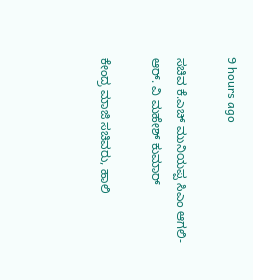9 hours ago

ಸಚಿವ ಕೆ.ಎಚ್ ಮುನಿಯಪ್ಪ ಸಿಎಂ ಆಗಲಿ-ಆರ್. ವಿ ಮಹೇಶ್ ಕುಮಾರ್

ಕೇಂದ್ರ ಮಾಜಿ ಸಚಿವರು, ಹಾಲಿ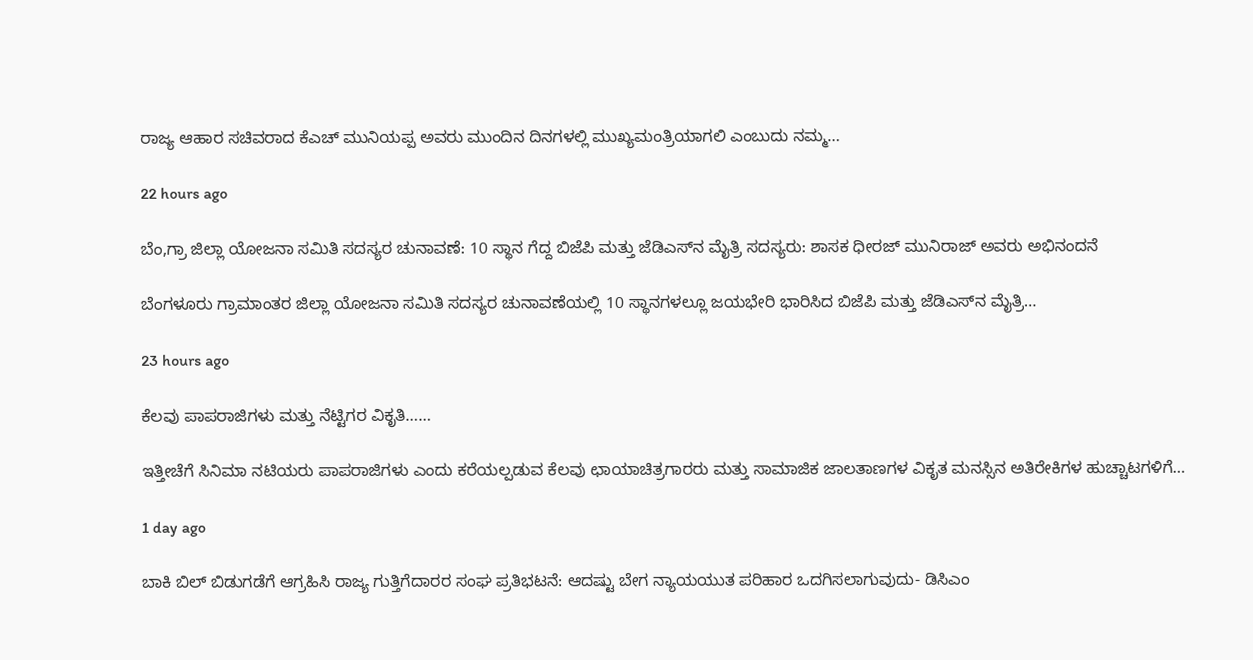ರಾಜ್ಯ ಆಹಾರ ಸಚಿವರಾದ ಕೆಎಚ್ ಮುನಿಯಪ್ಪ ಅವರು ಮುಂದಿನ ದಿನಗಳಲ್ಲಿ ಮುಖ್ಯಮಂತ್ರಿಯಾಗಲಿ ಎಂಬುದು ನಮ್ಮ…

22 hours ago

ಬೆಂ,ಗ್ರಾ ಜಿಲ್ಲಾ ಯೋಜನಾ ಸಮಿತಿ ಸದಸ್ಯರ ಚುನಾವಣೆ: 10 ಸ್ಥಾನ ಗೆದ್ದ ಬಿಜೆಪಿ ಮತ್ತು ಜೆಡಿಎಸ್‌ನ ಮೈತ್ರಿ ಸದಸ್ಯರು: ಶಾಸಕ ಧೀರಜ್ ಮುನಿರಾಜ್ ಅವರು ಅಭಿನಂದನೆ

ಬೆಂಗಳೂರು ಗ್ರಾಮಾಂತರ ಜಿಲ್ಲಾ ಯೋಜನಾ ಸಮಿತಿ ಸದಸ್ಯರ ಚುನಾವಣೆಯಲ್ಲಿ 10 ಸ್ಥಾನಗಳಲ್ಲೂ ಜಯಭೇರಿ ಭಾರಿಸಿದ ಬಿಜೆಪಿ ಮತ್ತು ಜೆಡಿಎಸ್‌ನ ಮೈತ್ರಿ…

23 hours ago

ಕೆಲವು ಪಾಪರಾಜಿಗಳು ಮತ್ತು ನೆಟ್ಟಿಗರ ವಿಕೃತಿ……

ಇತ್ತೀಚೆಗೆ ಸಿನಿಮಾ ನಟಿಯರು ಪಾಪರಾಜಿಗಳು ಎಂದು ಕರೆಯಲ್ಪಡುವ ಕೆಲವು ಛಾಯಾಚಿತ್ರಗಾರರು ಮತ್ತು ಸಾಮಾಜಿಕ ಜಾಲತಾಣಗಳ ವಿಕೃತ ಮನಸ್ಸಿನ ಅತಿರೇಕಿಗಳ ಹುಚ್ಚಾಟಗಳಿಗೆ…

1 day ago

ಬಾಕಿ ಬಿಲ್ ಬಿಡುಗಡೆಗೆ ಆಗ್ರಹಿಸಿ ರಾಜ್ಯ ಗುತ್ತಿಗೆದಾರರ ಸಂಘ ಪ್ರತಿಭಟನೆ: ಆದಷ್ಟು ಬೇಗ ನ್ಯಾಯಯುತ ಪರಿಹಾರ ಒದಗಿಸಲಾಗುವುದು- ಡಿಸಿಎಂ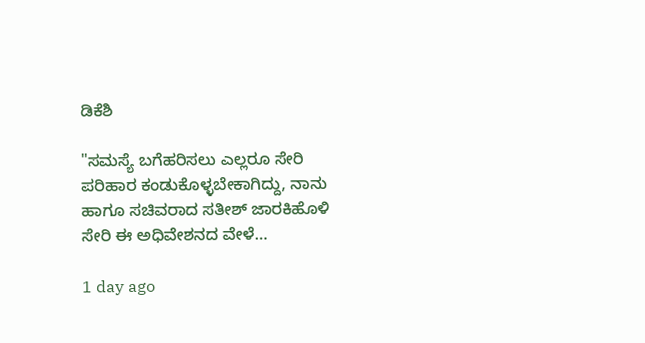ಡಿಕೆಶಿ

"ಸಮಸ್ಯೆ ಬಗೆಹರಿಸಲು ಎಲ್ಲರೂ ಸೇರಿ ಪರಿಹಾರ ಕಂಡುಕೊಳ್ಳಬೇಕಾಗಿದ್ದು, ನಾನು ಹಾಗೂ ಸಚಿವರಾದ ಸತೀಶ್ ಜಾರಕಿಹೊಳಿ ಸೇರಿ ಈ ಅಧಿವೇಶನದ ವೇಳೆ…

1 day ago